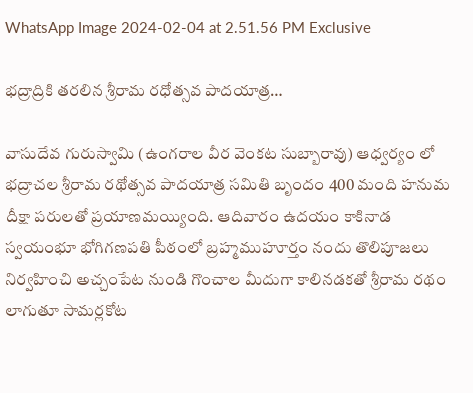WhatsApp Image 2024-02-04 at 2.51.56 PM Exclusive

భద్రాద్రికి తరలిన శ్రీరామ రధోత్సవ పాదయాత్ర…

వాసుదేవ గురుస్వామి (ఉంగరాల వీర వెంకట సుబ్బారావు) ఆధ్వర్యం లో భద్రాచల శ్రీరామ రథోత్సవ పాదయాత్ర సమితి బృందం 400 మంది హనుమ దీక్షా పరులతో ప్రయాణమయ్యింది. ఆదివారం ఉదయం కాకినాడ స్వయంభూ భోగిగణపతి పీఠంలో బ్రహ్మముహూర్తం నందు తొలిపూజలు నిర్వహించి అచ్చంపేట నుండి గొంచాల మీదుగా కాలినడకతో శ్రీరామ రథం లాగుతూ సామర్లకోట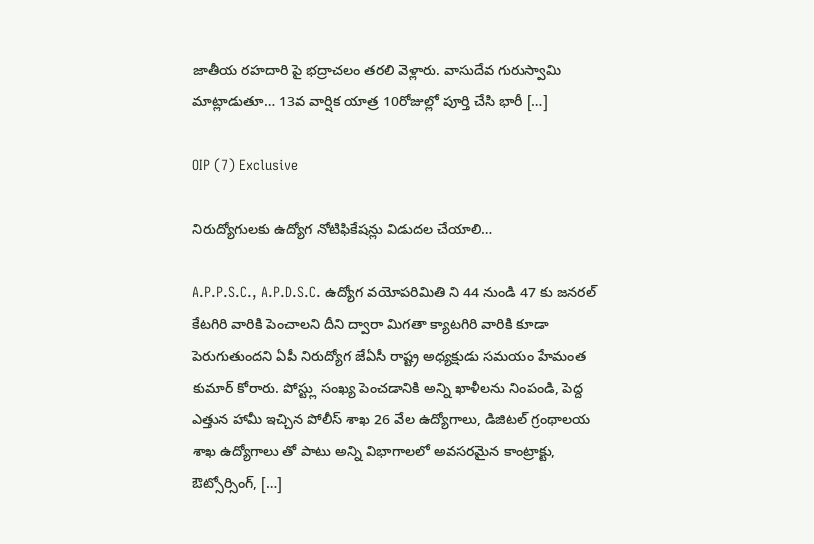జాతీయ రహదారి పై భద్రాచలం తరలి వెళ్లారు. వాసుదేవ గురుస్వామి మాట్లాడుతూ… 13వ వార్షిక యాత్ర 10రోజుల్లో పూర్తి చేసి భారీ […]

OIP (7) Exclusive

నిరుద్యోగులకు ఉద్యోగ నోటిఫికేషన్లు విడుదల చేయాలి…

A.P.P.S.C., A.P.D.S.C. ఉద్యోగ వయోపరిమితి ని 44 నుండి 47 కు జనరల్ కేటగిరి వారికి పెంచాలని దీని ద్వారా మిగతా క్యాటగిరి వారికి కూడా పెరుగుతుందని ఏపీ నిరుద్యోగ జేఏసీ రాష్ట్ర అధ్యక్షుడు సమయం హేమంత కుమార్ కోరారు. పోస్ట్లు సంఖ్య పెంచడానికి అన్ని ఖాళీలను నింపండి, పెద్ద ఎత్తున హామీ ఇచ్చిన పోలీస్ శాఖ 26 వేల ఉద్యోగాలు, డిజిటల్ గ్రంథాలయ శాఖ ఉద్యోగాలు తో పాటు అన్ని విభాగాలలో అవసరమైన కాంట్రాక్టు, ఔట్సోర్సింగ్, […]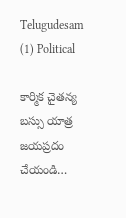Telugudesam (1) Political

కార్మిక చైతన్య బస్సు యాత్ర జయప్రదం చేయండి…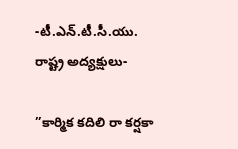-టీ.ఎన్.టీ.సీ.యు. రాష్ట్ర అద్యక్షులు-

”కార్మిక కదిలి రా కర్షకా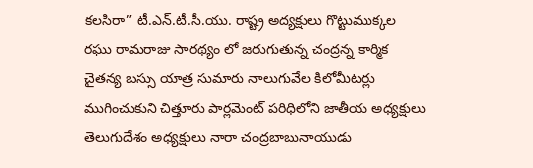కలసిరా” టీ.ఎన్.టీ.సీ.యు. రాష్ట్ర అద్యక్షులు గొట్టుముక్కల రఘు రామరాజు సారథ్యం లో జరుగుతున్న చంద్రన్న కార్మిక చైతన్య బస్సు యాత్ర సుమారు నాలుగువేల కిలోమీటర్లు ముగించుకుని చిత్తూరు పార్లమెంట్ పరిధిలోని జాతీయ అధ్యక్షులు తెలుగుదేశం అధ్యక్షులు నారా చంద్రబాబునాయుడు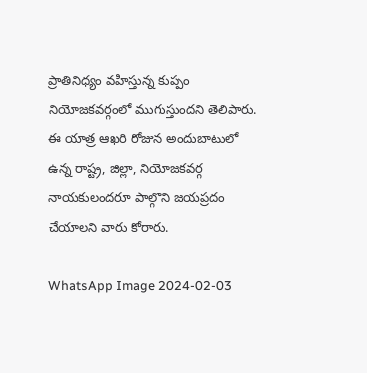ప్రాతినిధ్యం వహిస్తున్న కుప్పం నియోజకవర్గంలో ముగుస్తుందని తెలిపారు. ఈ యాత్ర ఆఖరి రోజున అందుబాటులో ఉన్న రాష్ట్ర, జిల్లా, నియోజకవర్గ నాయకులందరూ పాల్గొని జయప్రదం చేయాలని వారు కోరారు.

WhatsApp Image 2024-02-03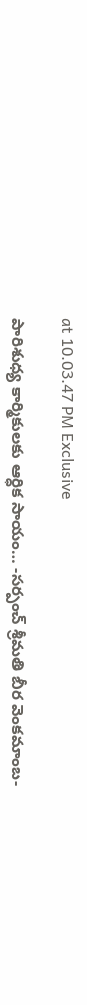at 10.03.47 PM Exclusive

పారిశుధ్య కార్మికులకు ఆర్ధిక సాయం… -సర్పంచ్ శ్రీమతి బీర వెంకమాంబ-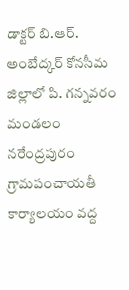డాక్టర్ బి.ఆర్. అంబేద్కర్ కోనసీమ జిల్లాలో పి. గన్నవరం మండలం నరేంద్రపురం గ్రామపంచాయతీ కార్యాలయం వద్ద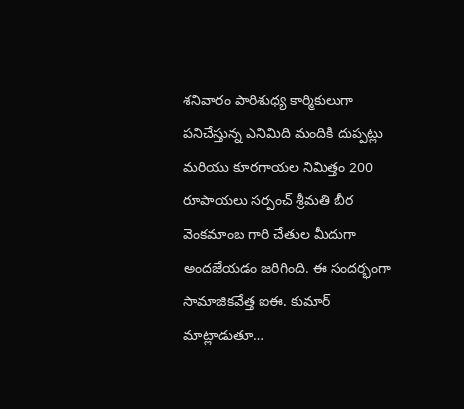శనివారం పారిశుధ్య కార్మికులుగా పనిచేస్తున్న ఎనిమిది మందికి దుప్పట్లు మరియు కూరగాయల నిమిత్తం 200 రూపాయలు సర్పంచ్ శ్రీమతి బీర వెంకమాంబ గారి చేతుల మీదుగా అందజేయడం జరిగింది. ఈ సందర్భంగా సామాజికవేత్త ఐఈ. కుమార్ మాట్లాడుతూ…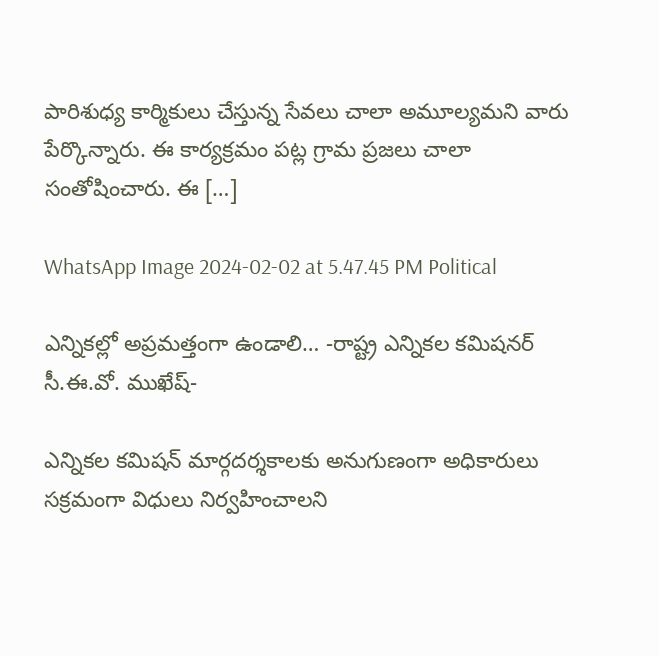పారిశుధ్య కార్మికులు చేస్తున్న సేవలు చాలా అమూల్యమని వారు పేర్కొన్నారు. ఈ కార్యక్రమం పట్ల గ్రామ ప్రజలు చాలా సంతోషించారు. ఈ […]

WhatsApp Image 2024-02-02 at 5.47.45 PM Political

ఎన్నికల్లో అప్రమత్తంగా ఉండాలి… -రాష్ట్ర ఎన్నికల కమిషనర్ సీ.ఈ.వో. ముఖేష్-

ఎన్నికల కమిషన్ మార్గదర్శకాలకు అనుగుణంగా అధికారులు సక్రమంగా విధులు నిర్వహించాలని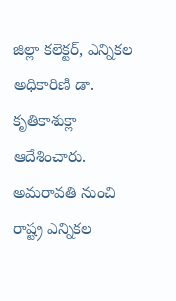జిల్లా కలెక్టర్, ఎన్నికల అధికారిణి డా. కృతికాశుక్లా ఆదేశించారు. అమరావతి నుంచి రాష్ట్ర ఎన్నికల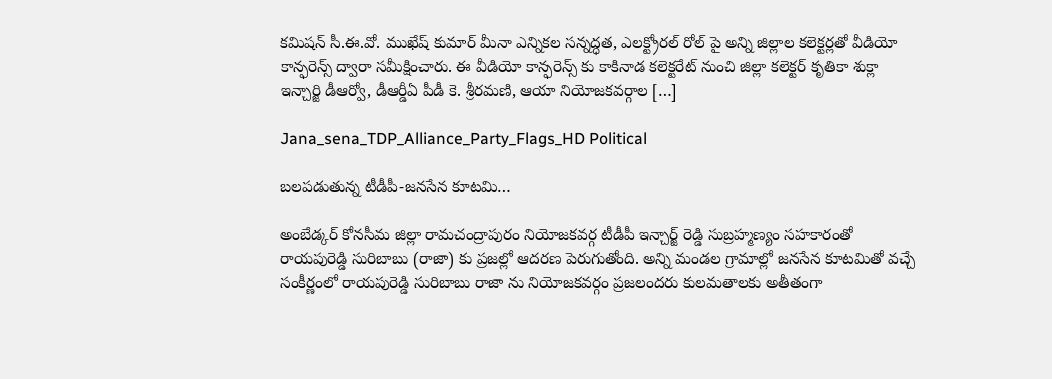కమిషన్ సీ.ఈ.వో. ముఖేష్ కుమార్ మీనా ఎన్నికల సన్నద్ధత, ఎలక్ట్రోరల్ రోల్ పై అన్ని జిల్లాల కలెక్టర్లతో వీడియో కాన్ఫరెన్స్ ద్వారా సమీక్షించారు. ఈ వీడియో కాన్ఫరెన్స్ కు కాకినాడ కలెక్టరేట్ నుంచి జిల్లా కలెక్టర్ కృతికా శుక్లా ఇన్చార్జి డీఆర్వో, డీఆర్డీఏ పీడీ కె. శ్రీరమణి, ఆయా నియోజకవర్గాల […]

Jana_sena_TDP_Alliance_Party_Flags_HD Political

బలపడుతున్న టీడీపీ-జనసేన కూటమి…

అంబేడ్కర్ కోనసీమ జిల్లా రామచంద్రాపురం నియోజకవర్గ టీడీపీ ఇన్చార్జ్ రెడ్డి సుబ్రహ్మణ్యం సహకారంతో రాయపురెడ్డి సురిబాబు (రాజా) కు ప్రజల్లో ఆదరణ పెరుగుతోంది. అన్ని మండల గ్రామాల్లో జనసేన కూటమితో వచ్చే సంకీర్ణంలో రాయపురెడ్డి సురిబాబు రాజా ను నియోజకవర్గం ప్రజలందరు కులమతాలకు అతీతంగా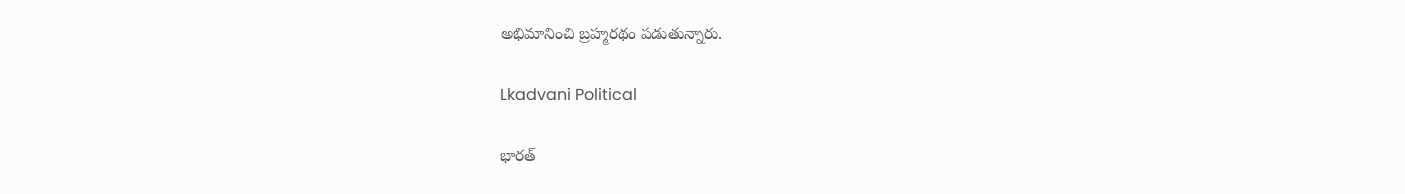అభిమానించి బ్రహ్మరథం పడుతున్నారు.

Lkadvani Political

భారత్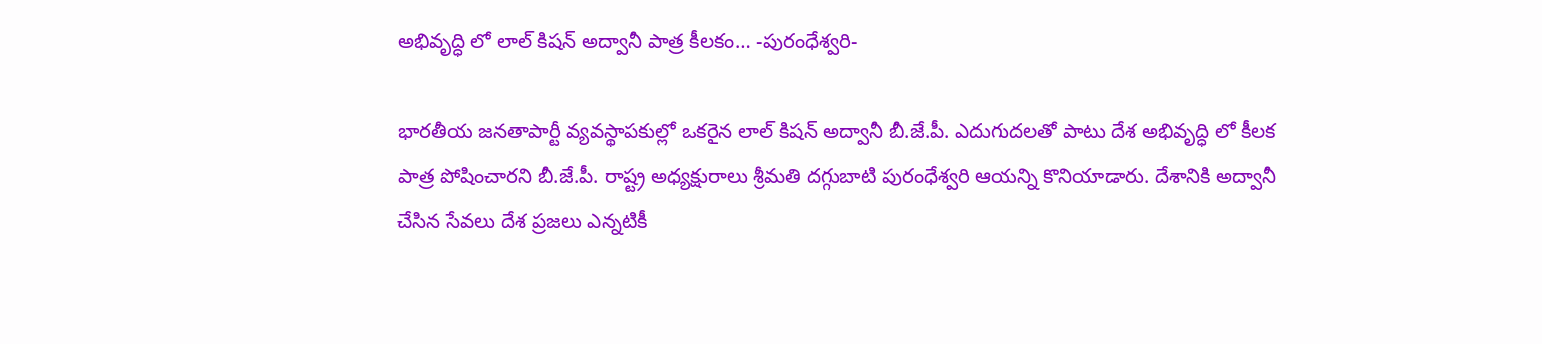అభివృద్ధి లో లాల్ కిషన్ అద్వానీ పాత్ర కీలకం… -పురంధేశ్వరి-

భారతీయ జనతాపార్టీ వ్యవస్థాపకుల్లో ఒకరైన లాల్ కిషన్ అద్వానీ బీ.జే.పీ. ఎదుగుదలతో పాటు దేశ అభివృద్ధి లో కీలక పాత్ర పోషించారని బీ.జే.పీ. రాష్ట్ర అధ్యక్షురాలు శ్రీమతి దగ్గుబాటి పురంధేశ్వరి ఆయన్ని కొనియాడారు. దేశానికి అద్వానీ చేసిన సేవలు దేశ ప్రజలు ఎన్నటికీ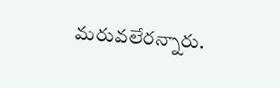మరువలేరన్నారు.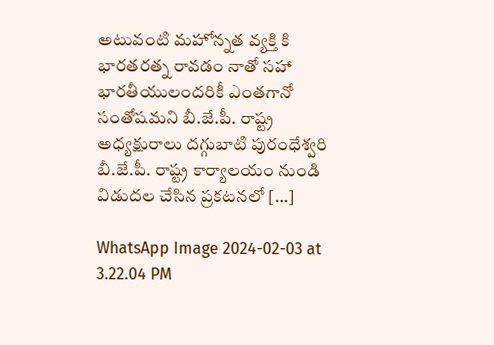అటువంటి మహోన్నత వ్యక్తి కి భారతరత్న రావడం నాతో సహా భారతీయులందరికీ ఎంతగానో సంతోషమని బీ.జే.పీ. రాష్ట్ర అధ్యక్షురాలు దగ్గుబాటి పురంధేశ్వరి బీ.జే.పీ. రాష్ట్ర కార్యాలయం నుండి విడుదల చేసిన ప్రకటనలో […]

WhatsApp Image 2024-02-03 at 3.22.04 PM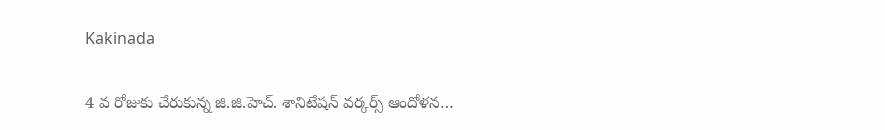Kakinada

4 వ రోజుకు చేరుకున్న జి.జి.హెచ్. శానిటేషన్ వర్కర్స్ ఆందోళన…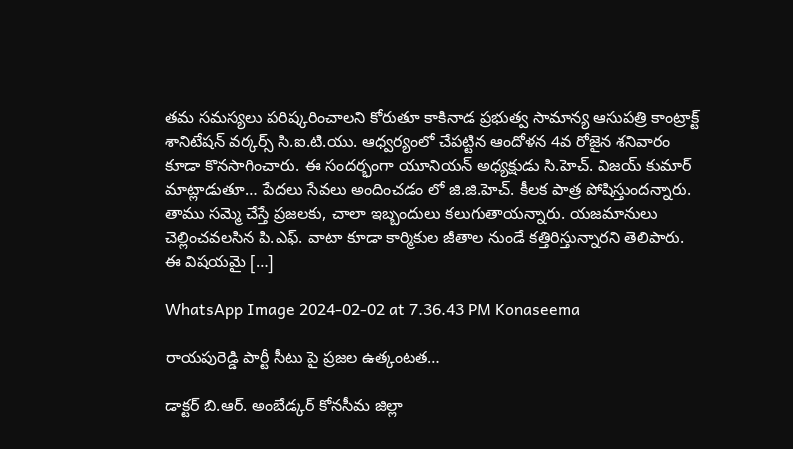తమ సమస్యలు పరిష్కరించాలని కోరుతూ కాకినాడ ప్రభుత్వ సామాన్య ఆసుపత్రి కాంట్రాక్ట్ శానిటేషన్ వర్కర్స్ సి.ఐ.టి.యు. ఆధ్వర్యంలో చేపట్టిన ఆందోళన 4వ రోజైన శనివారం కూడా కొనసాగించారు. ఈ సందర్భంగా యూనియన్ అధ్యక్షుడు సి.హెచ్. విజయ్ కుమార్ మాట్లాడుతూ… పేదలు సేవలు అందించడం లో జి.జి.హెచ్. కీలక పాత్ర పోషిస్తుందన్నారు. తాము సమ్మె చేస్తే ప్రజలకు, చాలా ఇబ్బందులు కలుగుతాయన్నారు‌. యజమానులు చెల్లించవలసిన పి.ఎఫ్. వాటా కూడా కార్మికుల జీతాల నుండే కత్తిరిస్తున్నారని తెలిపారు. ఈ విషయమై […]

WhatsApp Image 2024-02-02 at 7.36.43 PM Konaseema

రాయపురెడ్డి పార్టీ సీటు పై ప్రజల ఉత్కంటత…

డాక్టర్ బి.ఆర్. అంబేడ్కర్ కోనసీమ జిల్లా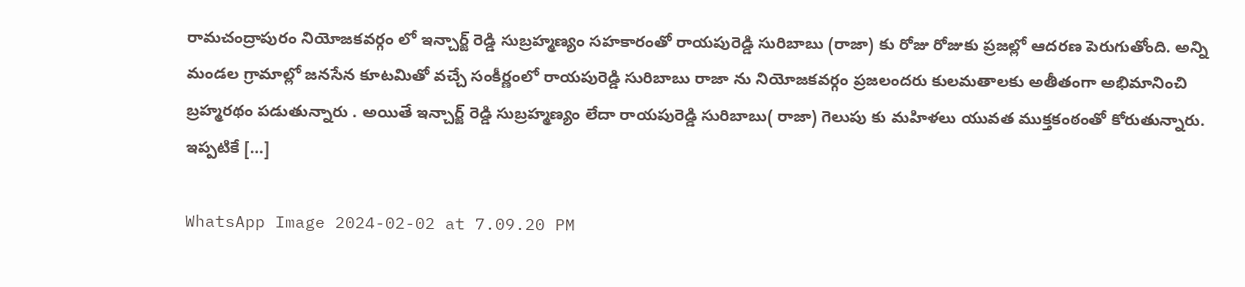రామచంద్రాపురం నియోజకవర్గం లో ఇన్చార్జ్ రెడ్డి సుబ్రహ్మణ్యం సహకారంతో రాయపురెడ్డి సురిబాబు (రాజా) కు రోజు రోజుకు ప్రజల్లో ఆదరణ పెరుగుతోంది. అన్ని మండల గ్రామాల్లో జనసేన కూటమితో వచ్చే సంకీర్ణంలో రాయపురెడ్డి సురిబాబు రాజా ను నియోజకవర్గం ప్రజలందరు కులమతాలకు అతీతంగా అభిమానించి బ్రహ్మరథం పడుతున్నారు . అయితే ఇన్చార్జ్ రెడ్డి సుబ్రహ్మణ్యం లేదా రాయపురెడ్డి సురిబాబు( రాజా) గెలుపు కు మహిళలు యువత ముక్తకంఠంతో కోరుతున్నారు. ఇప్పటికే […]

WhatsApp Image 2024-02-02 at 7.09.20 PM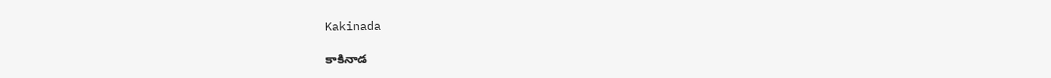Kakinada

కాకినాడ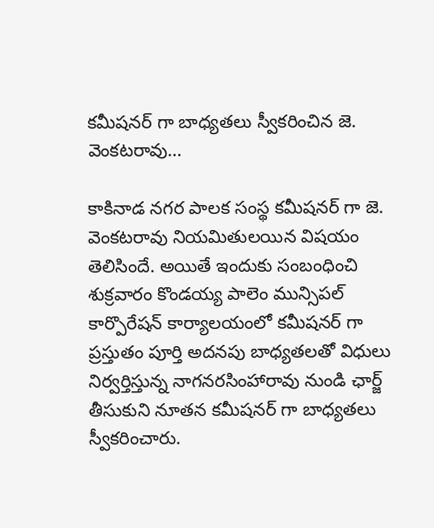కమీషనర్ గా బాధ్యతలు స్వీకరించిన జె. వెంకటరావు…

కాకినాడ నగర పాలక సంస్థ కమీషనర్ గా జె. వెంకటరావు నియమితులయిన విషయం తెలిసిందే. అయితే ఇందుకు సంబంధించి శుక్రవారం కొండయ్య పాలెం మున్సిపల్ కార్పొరేషన్ కార్యాలయంలో కమీషనర్ గా ప్రస్తుతం పూర్తి అదనపు బాధ్యతలతో విధులు నిర్వర్తిస్తున్న నాగనరసింహారావు నుండి ఛార్జ్ తీసుకుని నూతన కమీషనర్ గా బాధ్యతలు స్వీకరించారు.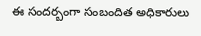ఈ సందర్బంగా సంబందిత అధికారులు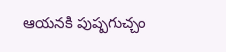ఆయనకి పుష్పగుచ్చం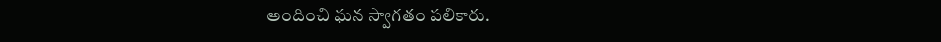అందించి ఘన స్వాగతం పలికారు.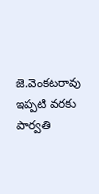జె.వెంకటరావు ఇప్పటి వరకు పార్వతి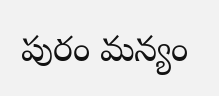పురం మన్యం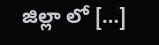జిల్లా లో […]